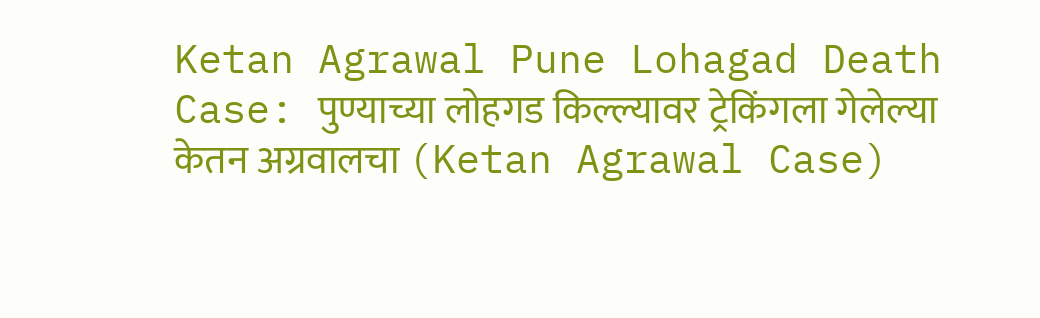Ketan Agrawal Pune Lohagad Death Case: पुण्याच्या लोहगड किल्ल्यावर ट्रेकिंगला गेलेल्या केतन अग्रवालचा (Ketan Agrawal Case)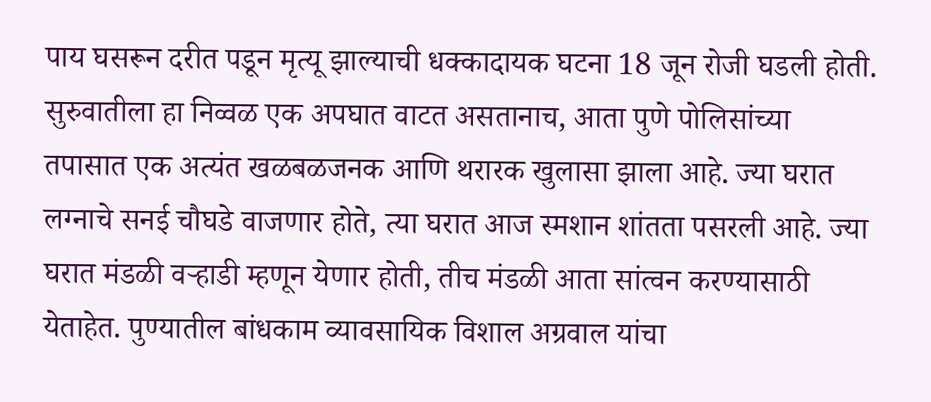पाय घसरून दरीत पडून मृत्यू झाल्याची धक्कादायक घटना 18 जून रोजी घडली होती. सुरुवातीला हा निव्वळ एक अपघात वाटत असतानाच, आता पुणे पोलिसांच्या तपासात एक अत्यंत खळबळजनक आणि थरारक खुलासा झाला आहे. ज्या घरात लग्नाचे सनई चौघडे वाजणार होते, त्या घरात आज स्मशान शांतता पसरली आहे. ज्या घरात मंडळी वऱ्हाडी म्हणून येणार होती, तीच मंडळी आता सांत्वन करण्यासाठी येताहेत. पुण्यातील बांधकाम व्यावसायिक विशाल अग्रवाल यांचा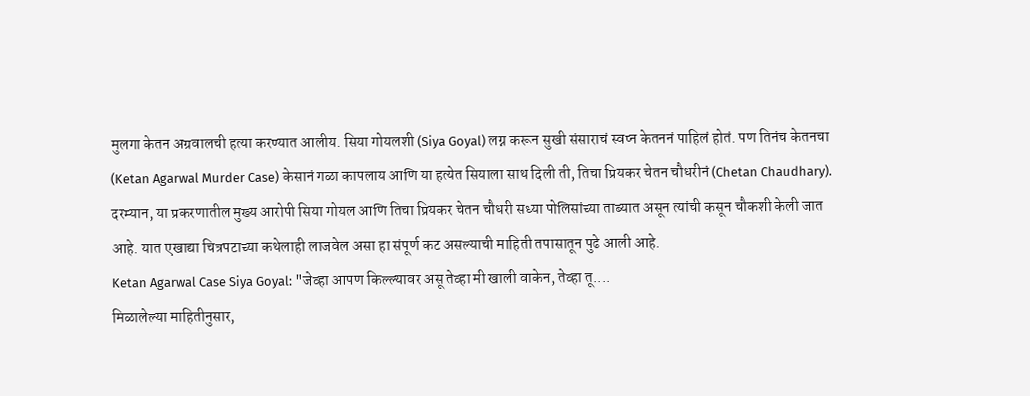मुलगा केतन अग्रवालची हत्या करण्यात आलीय. सिया गोयलशी (Siya Goyal) लग्न करून सुखी संसाराचं स्वप्न केतननं पाहिलं होतं. पण तिनंच केतनचा (Ketan Agarwal Murder Case) केसानं गळा कापलाय आणि या हत्येत सियाला साथ दिली ती, तिचा प्रियकर चेतन चौधरीनं (Chetan Chaudhary). दरम्यान, या प्रकरणातील मुख्य आरोपी सिया गोयल आणि तिचा प्रियकर चेतन चौधरी सध्या पोलिसांच्या ताब्यात असून त्यांची कसून चौकशी केली जात आहे. यात एखाद्या चित्रपटाच्या कथेलाही लाजवेल असा हा संपूर्ण कट असल्याची माहिती तपासातून पुढे आली आहे.
Ketan Agarwal Case Siya Goyal: "जेव्हा आपण किल्ल्यावर असू तेव्हा मी खाली वाकेन, तेव्हा तू....
मिळालेल्या माहितीनुसार,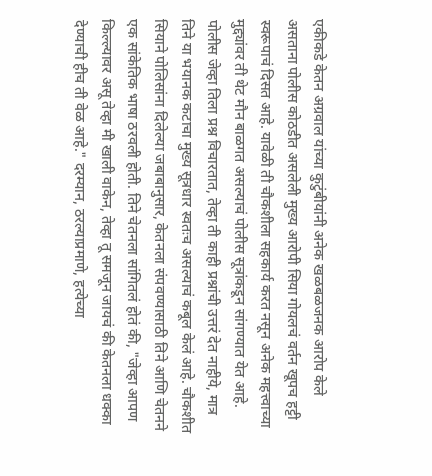एकीकडे केतन अग्रवाल यांच्या कुटुंबीयांनी अनेक खळबळजनक आरोप केले असताना पोलीस कोठडीत असलेली मुख्य आरोपी सिया गोयलचं वर्तन खूपच हट्टी स्वरूपाचं दिसत आहे. यावेळी ती चौकशीला सहकार्य करत नसून अनेक महत्त्वाच्या मुद्द्यांवर ती थेट मौन बाळगत असल्याचं पोलीस सूत्रांकडून सांगण्यात येत आहे. पोलीस जेव्हा तिला प्रश्न विचारतात, तेव्हा ती काही प्रश्नांची उत्तरं देत नाहीये, मात्र तिने या भयानक कटाचा मुख्य सूत्रधार स्वतःच असल्याचं कबूल केलं आहे. चौकशीत सियाने पोलिसांना दिलेल्या जबाबानुसार, केतनला संपवण्यासाठी तिने आणि चेतनने एक सांकेतिक भाषा ठरवली होती. तिने चेतनला सांगितलं होतं की, "जेव्हा आपण किल्ल्यावर असू तेव्हा मी खाली वाकेन, तेव्हा तू समजून जायचं की केतनला धक्का देण्याची हीच ती वेळ आहे." दरम्यान, ठरल्याप्रमाणे, हत्येच्या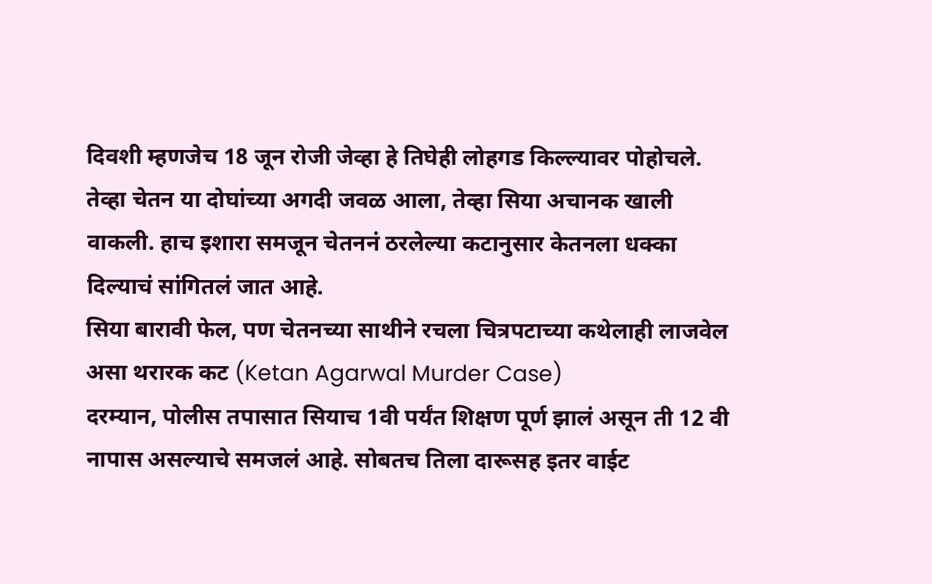दिवशी म्हणजेच 18 जून रोजी जेव्हा हे तिघेही लोहगड किल्ल्यावर पोहोचले. तेव्हा चेतन या दोघांच्या अगदी जवळ आला, तेव्हा सिया अचानक खाली वाकली. हाच इशारा समजून चेतननं ठरलेल्या कटानुसार केतनला धक्का दिल्याचं सांगितलं जात आहे.
सिया बारावी फेल, पण चेतनच्या साथीने रचला चित्रपटाच्या कथेलाही लाजवेल असा थरारक कट (Ketan Agarwal Murder Case)
दरम्यान, पोलीस तपासात सियाच 1वी पर्यंत शिक्षण पूर्ण झालं असून ती 12 वी नापास असल्याचे समजलं आहे. सोबतच तिला दारूसह इतर वाईट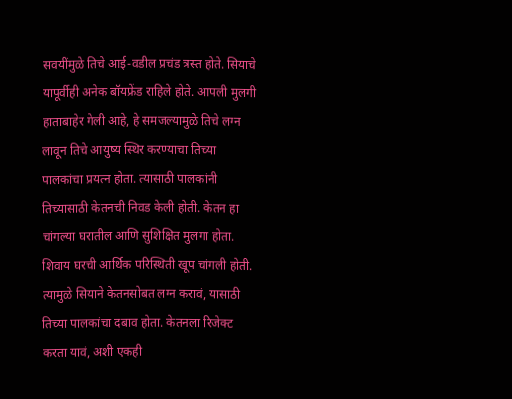सवयींमुळे तिचे आई-वडील प्रचंड त्रस्त होते. सियाचे यापूर्वीही अनेक बॉयफ्रेंड राहिले होते. आपली मुलगी हाताबाहेर गेली आहे, हे समजल्यामुळे तिचे लग्न लावून तिचे आयुष्य स्थिर करण्याचा तिच्या पालकांचा प्रयत्न होता. त्यासाठी पालकांनी तिच्यासाठी केतनची निवड केली होती. केतन हा चांगल्या घरातील आणि सुशिक्षित मुलगा होता. शिवाय घरची आर्थिक परिस्थिती खूप चांगली होती. त्यामुळे सियाने केतनसोबत लग्न करावं, यासाठी तिच्या पालकांचा दबाव होता. केतनला रिजेक्ट करता यावं, अशी एकही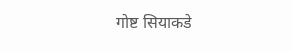गोष्ट सियाकडे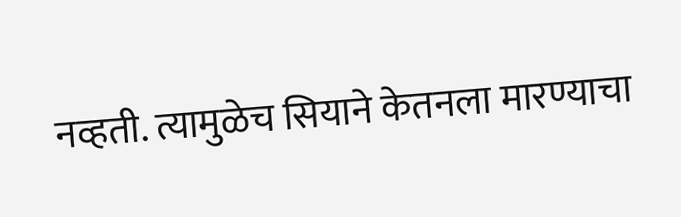नव्हती. त्यामुळेच सियाने केतनला मारण्याचा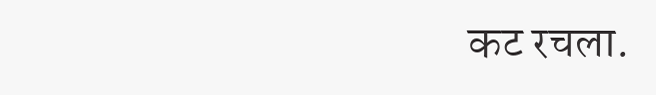कट रचला.